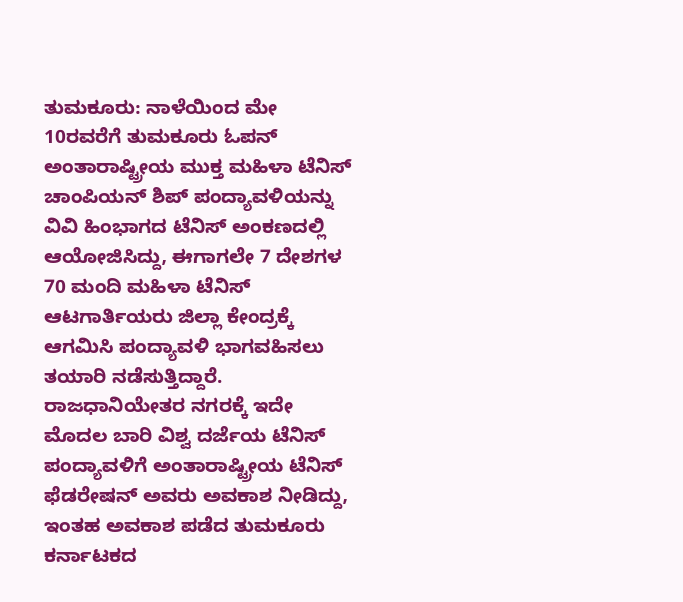ತುಮಕೂರು: ನಾಳೆಯಿಂದ ಮೇ 10ರವರೆಗೆ ತುಮಕೂರು ಓಪನ್ ಅಂತಾರಾಷ್ಟ್ರೀಯ ಮುಕ್ತ ಮಹಿಳಾ ಟೆನಿಸ್ ಚಾಂಪಿಯನ್ ಶಿಪ್ ಪಂದ್ಯಾವಳಿಯನ್ನು ವಿವಿ ಹಿಂಭಾಗದ ಟೆನಿಸ್ ಅಂಕಣದಲ್ಲಿ ಆಯೋಜಿಸಿದ್ದು, ಈಗಾಗಲೇ 7 ದೇಶಗಳ 70 ಮಂದಿ ಮಹಿಳಾ ಟೆನಿಸ್ ಆಟಗಾರ್ತಿಯರು ಜಿಲ್ಲಾ ಕೇಂದ್ರಕ್ಕೆ ಆಗಮಿಸಿ ಪಂದ್ಯಾವಳಿ ಭಾಗವಹಿಸಲು ತಯಾರಿ ನಡೆಸುತ್ತಿದ್ದಾರೆ.
ರಾಜಧಾನಿಯೇತರ ನಗರಕ್ಕೆ ಇದೇ ಮೊದಲ ಬಾರಿ ವಿಶ್ವ ದರ್ಜೆಯ ಟೆನಿಸ್ ಪಂದ್ಯಾವಳಿಗೆ ಅಂತಾರಾಷ್ಟ್ರೀಯ ಟೆನಿಸ್ ಫೆಡರೇಷನ್ ಅವರು ಅವಕಾಶ ನೀಡಿದ್ದು, ಇಂತಹ ಅವಕಾಶ ಪಡೆದ ತುಮಕೂರು ಕರ್ನಾಟಕದ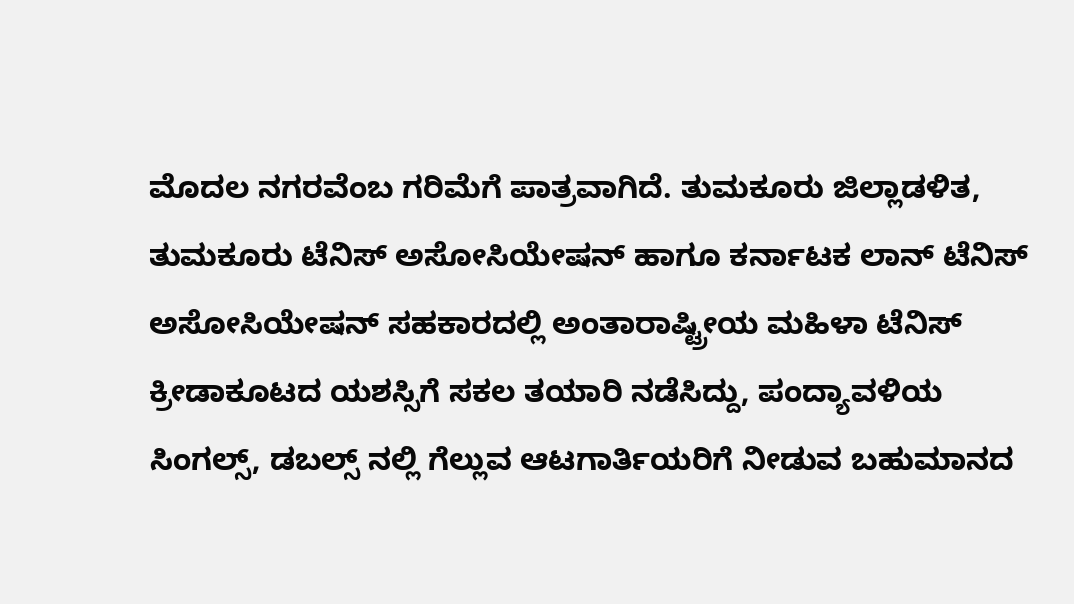ಮೊದಲ ನಗರವೆಂಬ ಗರಿಮೆಗೆ ಪಾತ್ರವಾಗಿದೆ. ತುಮಕೂರು ಜಿಲ್ಲಾಡಳಿತ, ತುಮಕೂರು ಟೆನಿಸ್ ಅಸೋಸಿಯೇಷನ್ ಹಾಗೂ ಕರ್ನಾಟಕ ಲಾನ್ ಟೆನಿಸ್ ಅಸೋಸಿಯೇಷನ್ ಸಹಕಾರದಲ್ಲಿ ಅಂತಾರಾಷ್ಟ್ರೀಯ ಮಹಿಳಾ ಟೆನಿಸ್ ಕ್ರೀಡಾಕೂಟದ ಯಶಸ್ಸಿಗೆ ಸಕಲ ತಯಾರಿ ನಡೆಸಿದ್ದು, ಪಂದ್ಯಾವಳಿಯ ಸಿಂಗಲ್ಸ್, ಡಬಲ್ಸ್ ನಲ್ಲಿ ಗೆಲ್ಲುವ ಆಟಗಾರ್ತಿಯರಿಗೆ ನೀಡುವ ಬಹುಮಾನದ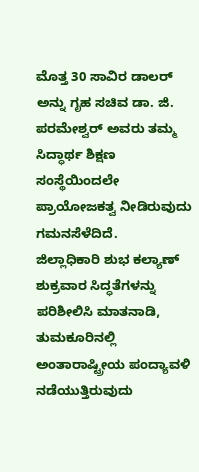ಮೊತ್ತ 30 ಸಾವಿರ ಡಾಲರ್ ಅನ್ನು ಗೃಹ ಸಚಿವ ಡಾ. ಜಿ. ಪರಮೇಶ್ವರ್ ಅವರು ತಮ್ಮ ಸಿದ್ಧಾರ್ಥ ಶಿಕ್ಷಣ ಸಂಸ್ಥೆಯಿಂದಲೇ ಪ್ರಾಯೋಜಕತ್ವ ನೀಡಿರುವುದು ಗಮನಸೆಳೆದಿದೆ.
ಜಿಲ್ಲಾಧಿಕಾರಿ ಶುಭ ಕಲ್ಯಾಣ್ ಶುಕ್ರವಾರ ಸಿದ್ಧತೆಗಳನ್ನು ಪರಿಶೀಲಿಸಿ ಮಾತನಾಡಿ, ತುಮಕೂರಿನಲ್ಲಿ ಅಂತಾರಾಷ್ಟ್ರೀಯ ಪಂದ್ಯಾವಳಿ ನಡೆಯುತ್ತಿರುವುದು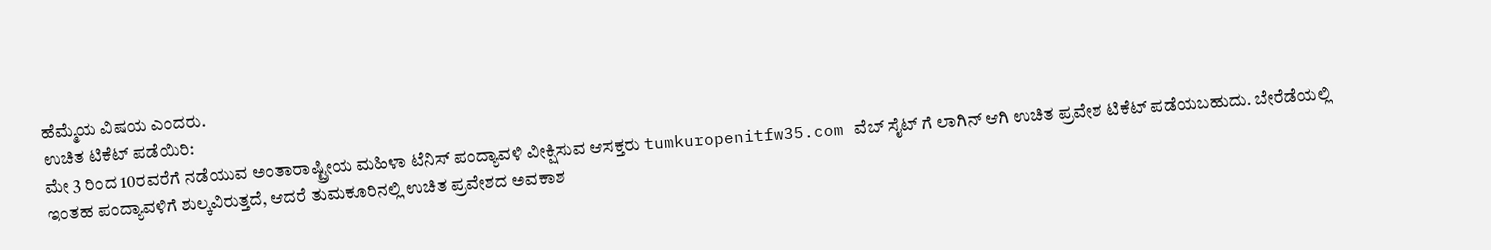ಹೆಮ್ಮೆಯ ವಿಷಯ ಎಂದರು.
ಉಚಿತ ಟಿಕೆಟ್ ಪಡೆಯಿರಿ:
ಮೇ 3 ರಿಂದ 10ರವರೆಗೆ ನಡೆಯುವ ಅಂತಾರಾಷ್ಟ್ರೀಯ ಮಹಿಳಾ ಟೆನಿಸ್ ಪಂದ್ಯಾವಳಿ ವೀಕ್ಷಿಸುವ ಆಸಕ್ತರು tumkuropenitfw35.com ವೆಬ್ ಸೈಟ್ ಗೆ ಲಾಗಿನ್ ಆಗಿ ಉಚಿತ ಪ್ರವೇಶ ಟಿಕೆಟ್ ಪಡೆಯಬಹುದು. ಬೇರೆಡೆಯಲ್ಲಿ ಇಂತಹ ಪಂದ್ಯಾವಳಿಗೆ ಶುಲ್ಕವಿರುತ್ತದೆ, ಆದರೆ ತುಮಕೂರಿನಲ್ಲಿ ಉಚಿತ ಪ್ರವೇಶದ ಅವಕಾಶ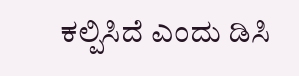ಕಲ್ಪಿಸಿದೆ ಎಂದು ಡಿಸಿ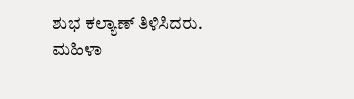ಶುಭ ಕಲ್ಯಾಣ್ ತಿಳಿಸಿದರು.
ಮಹಿಳಾ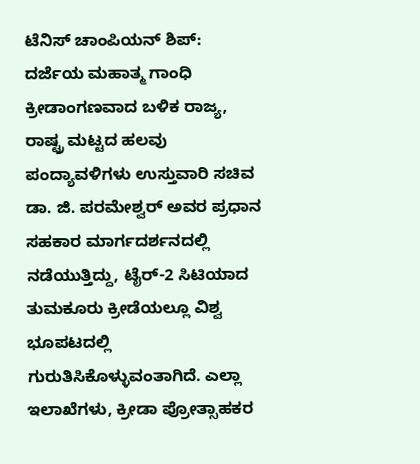ಟೆನಿಸ್ ಚಾಂಪಿಯನ್ ಶಿಪ್:
ದರ್ಜೆಯ ಮಹಾತ್ಮ ಗಾಂಧಿ ಕ್ರೀಡಾಂಗಣವಾದ ಬಳಿಕ ರಾಜ್ಯ, ರಾಷ್ಟ್ರ ಮಟ್ಟದ ಹಲವು ಪಂದ್ಯಾವಳಿಗಳು ಉಸ್ತುವಾರಿ ಸಚಿವ ಡಾ. ಜಿ. ಪರಮೇಶ್ವರ್ ಅವರ ಪ್ರಧಾನ ಸಹಕಾರ ಮಾರ್ಗದರ್ಶನದಲ್ಲಿ ನಡೆಯುತ್ತಿದ್ದು, ಟೈರ್-2 ಸಿಟಿಯಾದ ತುಮಕೂರು ಕ್ರೀಡೆಯಲ್ಲೂ ವಿಶ್ವ ಭೂಪಟದಲ್ಲಿ ಗುರುತಿಸಿಕೊಳ್ಳುವಂತಾಗಿದೆ. ಎಲ್ಲಾ ಇಲಾಖೆಗಳು, ಕ್ರೀಡಾ ಪ್ರೋತ್ಸಾಹಕರ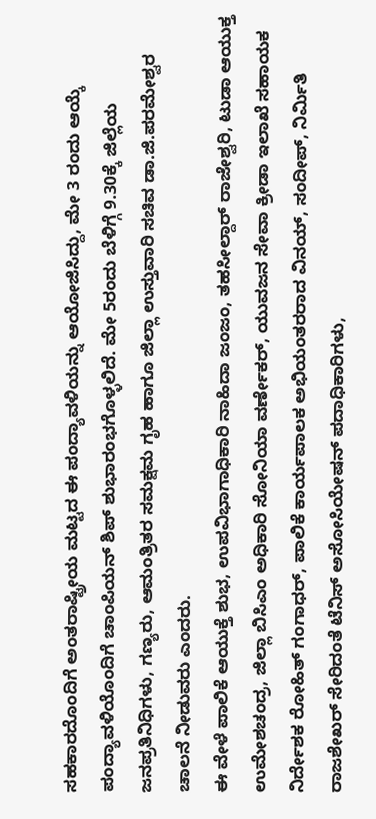ಸಹಕಾರದೊಂದಿಗೆ ಅಂತರಾಷ್ಟ್ರೀಯ ಮಟ್ಟದ ಈ ಪಂದ್ಯಾವಳಿಯನ್ನು ಆಯೋಜಿಸಿದ್ದು, ಮೇ 3 ರಂದು ಆಯ್ಕೆ ಪಂದ್ಯಾವಳಿಯೊಂದಿಗೆ ಚಾಂಪಿಯನ್ ಶಿಪ್ ಶುಭಾರಂಭಗೊಳ್ಳಲಿದೆ. ಮೇ 5ರಂದು ಬೆಳಿಗ್ಗೆ 9.30ಕ್ಕೆ ಜಿಲ್ಲೆಯ ಜನಪ್ರತಿನಿಧಿಗಳು, ಗಣ್ಯರು, ಆಮಂತ್ರಿತರ ಸಮಕ್ಷಮ ಗೃಹ ಹಾಗೂ ಜಿಲ್ಲಾ ಉಸ್ತುವಾರಿ ಸಚಿವ ಡಾ.ಜಿ.ಪರಮೇಶ್ವರ ಚಾಲನೆ ನೀಡುವರು ಎಂದರು.
ಈ ವೇಳೆ ಪಾಲಿಕೆ ಆಯುಕ್ತೆ ಶುಭ, ಉಪವಿಭಾಗಾಧಿಕಾರಿ ನಾಹಿದಾ ಜಂಜಂ, ತಹಸೀಲ್ದಾರ್ ರಾಜೇಶ್ವರಿ, ಟುಡಾ ಆಯುಕ್ತ ಉಮೇಶಚಂದ್ರ, ಜಿಲ್ಲಾ ಬಿಸಿಎಂ ಅಧಿಕಾರಿ ಸೋನಿಯಾ ವರ್ಣೇಕರ್, ಯುವಜನ ಸೇವಾ ಕ್ರೀಡಾ ಇಲಾಖೆ ಸಹಾಯಕ ನಿರ್ದೇಶಕ ರೋಹಿತ್ ಗಂಗಾಧರ್, ಪಾಲಿಕೆ ಕಾರ್ಯಪಾಲಕ ಅಭಿಯಂತರರಾದ ವಿನಯ್, ಸಂದೀಪ್, ನಿರ್ಮಿತಿ ರಾಜಶೇಖರ್ ಸೇರಿದಂತೆ ಟೆನಿಸ್ ಅಸೋಸಿಯೇಷನ್ ಪದಾಧಿಕಾರಿಗಳು,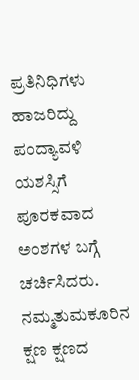ಪ್ರತಿನಿಧಿಗಳು ಹಾಜರಿದ್ದು ಪಂದ್ಯಾವಳಿ ಯಶಸ್ಸಿಗೆ ಪೂರಕವಾದ ಅಂಶಗಳ ಬಗ್ಗೆ ಚರ್ಚಿಸಿದರು.
ನಮ್ಮತುಮಕೂರಿನ ಕ್ಷಣ ಕ್ಷಣದ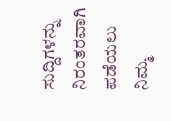ಸುದ್ದಿಗಳನ್ನು ನಿರಂತರವಾಗಿ ಪಡೆಯಲು ನಿಮ್ಮ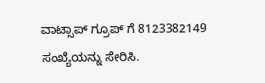ವಾಟ್ಸಾಪ್ ಗ್ರೂಪ್ ಗೆ 8123382149 ಸಂಖ್ಯೆಯನ್ನು ಸೇರಿಸಿ.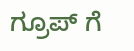ಗ್ರೂಪ್ ಗೆ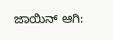ಜಾಯಿನ್ ಆಗಿ: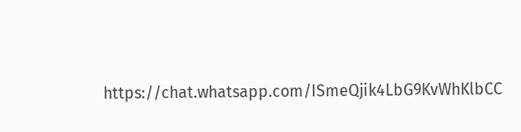https://chat.whatsapp.com/ISmeQjik4LbG9KvWhKlbCC